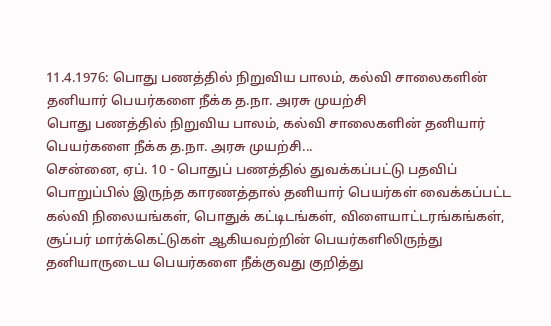11.4.1976: பொது பணத்தில் நிறுவிய பாலம், கல்வி சாலைகளின் தனியார் பெயர்களை நீக்க த.நா. அரசு முயற்சி
பொது பணத்தில் நிறுவிய பாலம், கல்வி சாலைகளின் தனியார் பெயர்களை நீக்க த.நா. அரசு முயற்சி...
சென்னை, ஏப். 10 - பொதுப் பணத்தில் துவக்கப்பட்டு பதவிப் பொறுப்பில் இருந்த காரணத்தால் தனியார் பெயர்கள் வைக்கப்பட்ட கல்வி நிலையங்கள், பொதுக் கட்டிடங்கள், விளையாட்டரங்கங்கள், சூப்பர் மார்க்கெட்டுகள் ஆகியவற்றின் பெயர்களிலிருந்து தனியாருடைய பெயர்களை நீக்குவது குறித்து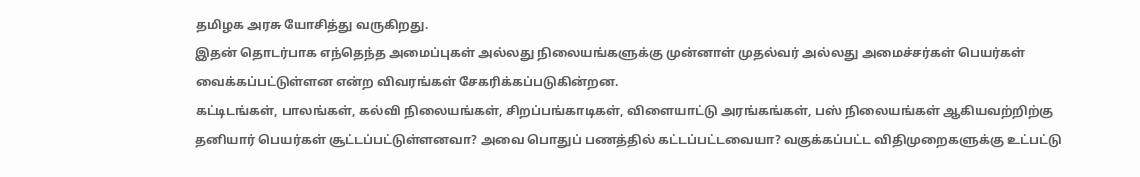தமிழக அரசு யோசித்து வருகிறது.
இதன் தொடர்பாக எந்தெந்த அமைப்புகள் அல்லது நிலையங்களுக்கு முன்னாள் முதல்வர் அல்லது அமைச்சர்கள் பெயர்கள் வைக்கப்பட்டுள்ளன என்ற விவரங்கள் சேகரிக்கப்படுகின்றன.
கட்டிடங்கள், பாலங்கள், கல்வி நிலையங்கள், சிறப்பங்காடிகள், விளையாட்டு அரங்கங்கள், பஸ் நிலையங்கள் ஆகியவற்றிற்கு தனியார் பெயர்கள் சூட்டப்பட்டுள்ளனவா? அவை பொதுப் பணத்தில் கட்டப்பட்டவையா? வகுக்கப்பட்ட விதிமுறைகளுக்கு உட்பட்டு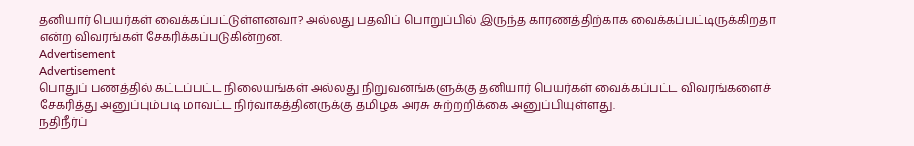தனியார் பெயர்கள் வைக்கப்பட்டுள்ளனவா? அல்லது பதவிப் பொறுப்பில் இருந்த காரணத்திற்காக வைக்கப்பட்டிருக்கிறதா என்ற விவரங்கள் சேகரிக்கப்படுகின்றன.
Advertisement
Advertisement
பொதுப் பணத்தில் கட்டப்பட்ட நிலையங்கள் அல்லது நிறுவனங்களுக்கு தனியார் பெயர்கள் வைக்கப்பட்ட விவரங்களைச் சேகரித்து அனுப்பும்படி மாவட்ட நிர்வாகத்தினருக்கு தமிழக அரசு சுற்றறிக்கை அனுப்பியுள்ளது.
நதிநீர்ப்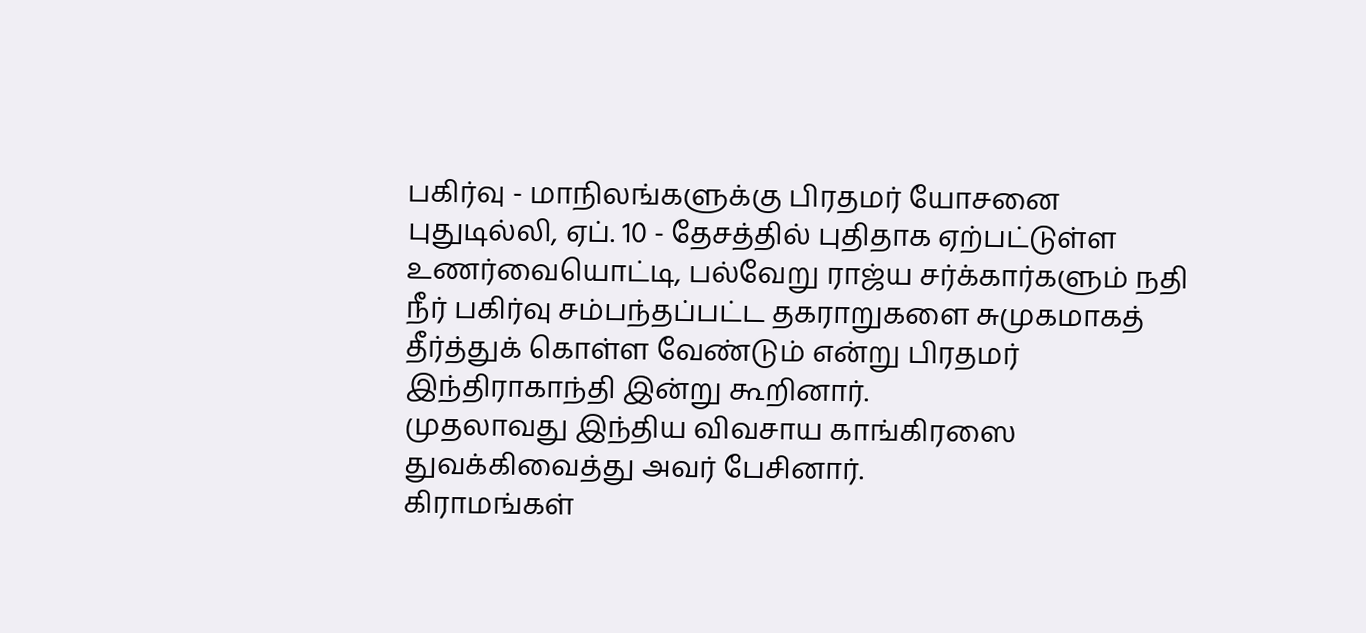பகிர்வு - மாநிலங்களுக்கு பிரதமர் யோசனை
புதுடில்லி, ஏப். 10 - தேசத்தில் புதிதாக ஏற்பட்டுள்ள உணர்வையொட்டி, பல்வேறு ராஜ்ய சர்க்கார்களும் நதி நீர் பகிர்வு சம்பந்தப்பட்ட தகராறுகளை சுமுகமாகத் தீர்த்துக் கொள்ள வேண்டும் என்று பிரதமர் இந்திராகாந்தி இன்று கூறினார்.
முதலாவது இந்திய விவசாய காங்கிரஸை துவக்கிவைத்து அவர் பேசினார்.
கிராமங்கள்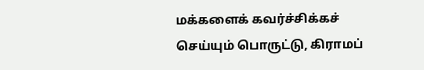மக்களைக் கவர்ச்சிக்கச் செய்யும் பொருட்டு, கிராமப்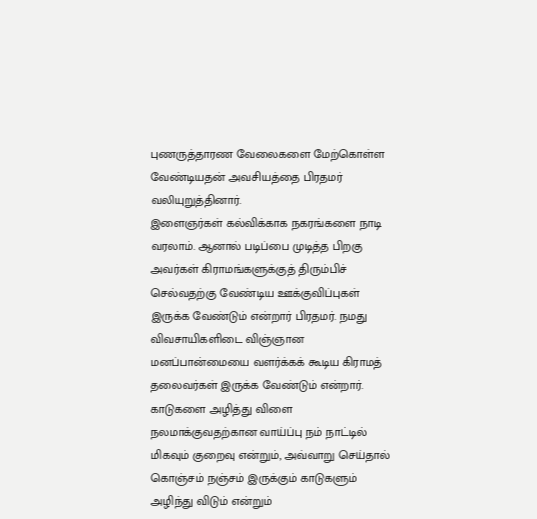புணருத்தாரண வேலைகளை மேற்கொள்ள வேண்டியதன் அவசியத்தை பிரதமர் வலியுறுத்தினார்.
இளைஞர்கள் கல்விக்காக நகரங்களை நாடி வரலாம். ஆனால் படிப்பை முடித்த பிறகு அவர்கள் கிராமங்களுக்குத் திரும்பிச் செல்வதற்கு வேண்டிய ஊக்குவிப்புகள் இருக்க வேண்டும் என்றார் பிரதமர். நமது விவசாயிகளிடை விஞ்ஞான மனப்பான்மையை வளர்க்கக் கூடிய கிராமத் தலைவர்கள் இருக்க வேண்டும் என்றார்.
காடுகளை அழித்து விளை நலமாக்குவதற்கான வாய்ப்பு நம் நாட்டில் மிகவும் குறைவு என்றும், அவ்வாறு செய்தால் கொஞ்சம் நஞ்சம் இருக்கும் காடுகளும் அழிந்து விடும் என்றும்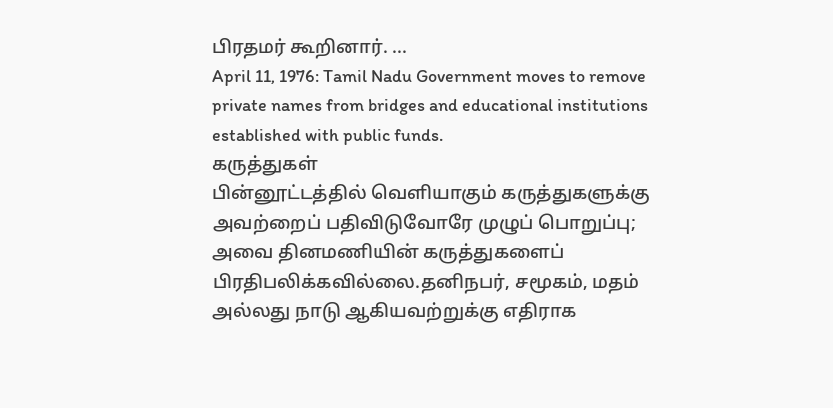பிரதமர் கூறினார். ...
April 11, 1976: Tamil Nadu Government moves to remove private names from bridges and educational institutions established with public funds.
கருத்துகள்
பின்னூட்டத்தில் வெளியாகும் கருத்துகளுக்கு அவற்றைப் பதிவிடுவோரே முழுப் பொறுப்பு; அவை தினமணியின் கருத்துகளைப் பிரதிபலிக்கவில்லை.தனிநபர், சமூகம், மதம் அல்லது நாடு ஆகியவற்றுக்கு எதிராக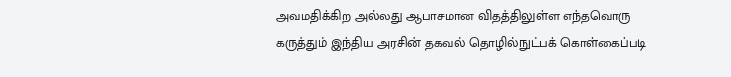அவமதிக்கிற அல்லது ஆபாசமான விதத்திலுள்ள எந்தவொரு கருத்தும் இந்திய அரசின் தகவல் தொழில்நுட்பக் கொள்கைப்படி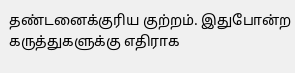தண்டனைக்குரிய குற்றம். இதுபோன்ற கருத்துகளுக்கு எதிராக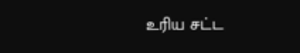உரிய சட்ட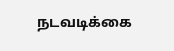நடவடிக்கை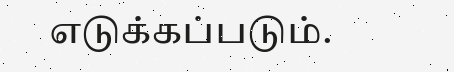எடுக்கப்படும்.